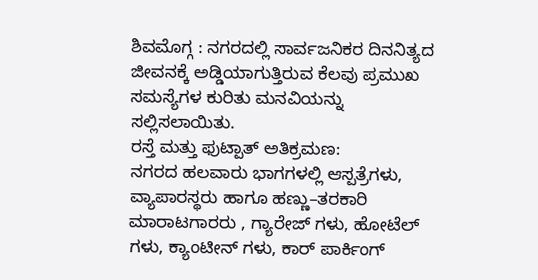ಶಿವಮೊಗ್ಗ : ನಗರದಲ್ಲಿ ಸಾರ್ವಜನಿಕರ ದಿನನಿತ್ಯದ ಜೀವನಕ್ಕೆ ಅಡ್ಡಿಯಾಗುತ್ತಿರುವ ಕೆಲವು ಪ್ರಮುಖ ಸಮಸ್ಯೆಗಳ ಕುರಿತು ಮನವಿಯನ್ನು ಸಲ್ಲಿಸಲಾಯಿತು.
ರಸ್ತೆ ಮತ್ತು ಫುಟ್ಪಾತ್ ಅತಿಕ್ರಮಣ:
ನಗರದ ಹಲವಾರು ಭಾಗಗಳಲ್ಲಿ ಆಸ್ಪತ್ರೆಗಳು, ವ್ಯಾಪಾರಸ್ಥರು ಹಾಗೂ ಹಣ್ಣು–ತರಕಾರಿ ಮಾರಾಟಗಾರರು , ಗ್ಯಾರೇಜ್ ಗಳು, ಹೋಟೆಲ್ ಗಳು, ಕ್ಯಾಂಟೀನ್ ಗಳು, ಕಾರ್ ಪಾರ್ಕಿಂಗ್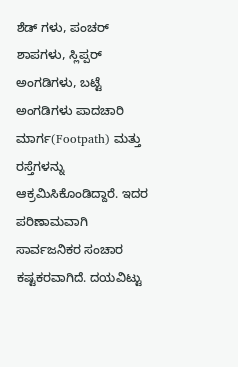ಶೆಡ್ ಗಳು, ಪಂಚರ್ ಶಾಪಗಳು, ಸ್ಲಿಪ್ಪರ್ ಅಂಗಡಿಗಳು, ಬಟ್ಟೆ ಅಂಗಡಿಗಳು ಪಾದಚಾರಿ ಮಾರ್ಗ(Footpath) ಮತ್ತು ರಸ್ತೆಗಳನ್ನು ಆಕ್ರಮಿಸಿಕೊಂಡಿದ್ದಾರೆ. ಇದರ ಪರಿಣಾಮವಾಗಿ ಸಾರ್ವಜನಿಕರ ಸಂಚಾರ ಕಷ್ಟಕರವಾಗಿದೆ. ದಯವಿಟ್ಟು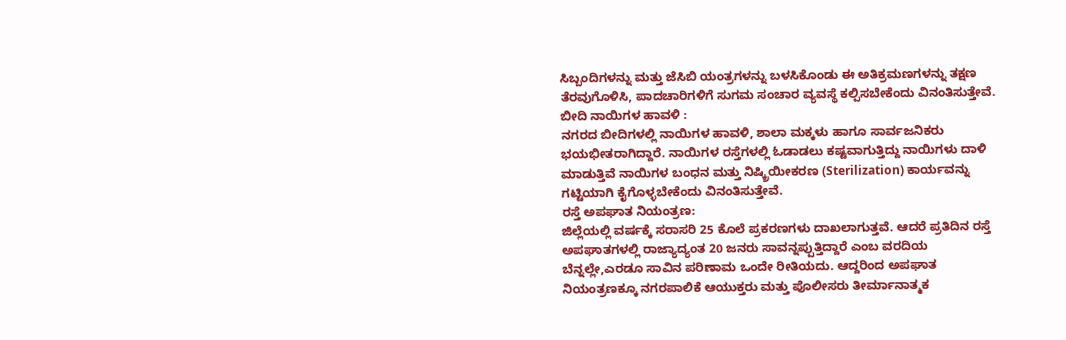ಸಿಬ್ಬಂದಿಗಳನ್ನು ಮತ್ತು ಜೆಸಿಬಿ ಯಂತ್ರಗಳನ್ನು ಬಳಸಿಕೊಂಡು ಈ ಅತಿಕ್ರಮಣಗಳನ್ನು ತಕ್ಷಣ ತೆರವುಗೊಳಿಸಿ, ಪಾದಚಾರಿಗಳಿಗೆ ಸುಗಮ ಸಂಚಾರ ವ್ಯವಸ್ಥೆ ಕಲ್ಪಿಸಬೇಕೆಂದು ವಿನಂತಿಸುತ್ತೇವೆ.
ಬೀದಿ ನಾಯಿಗಳ ಹಾವಳಿ :
ನಗರದ ಬೀದಿಗಳಲ್ಲಿ ನಾಯಿಗಳ ಹಾವಳಿ, ಶಾಲಾ ಮಕ್ಕಳು ಹಾಗೂ ಸಾರ್ವಜನಿಕರು ಭಯಭೀತರಾಗಿದ್ದಾರೆ. ನಾಯಿಗಳ ರಸ್ತೆಗಳಲ್ಲಿ ಓಡಾಡಲು ಕಷ್ಟವಾಗುತ್ತಿದ್ದು ನಾಯಿಗಳು ದಾಳಿ ಮಾಡುತ್ತಿವೆ ನಾಯಿಗಳ ಬಂಧನ ಮತ್ತು ನಿಷ್ಕ್ರಿಯೀಕರಣ (Sterilization) ಕಾರ್ಯವನ್ನು ಗಟ್ಟಿಯಾಗಿ ಕೈಗೊಳ್ಳಬೇಕೆಂದು ವಿನಂತಿಸುತ್ತೇವೆ.
ರಸ್ತೆ ಅಪಘಾತ ನಿಯಂತ್ರಣ:
ಜಿಲ್ಲೆಯಲ್ಲಿ ವರ್ಷಕ್ಕೆ ಸರಾಸರಿ 25 ಕೊಲೆ ಪ್ರಕರಣಗಳು ದಾಖಲಾಗುತ್ತವೆ. ಆದರೆ ಪ್ರತಿದಿನ ರಸ್ತೆ ಅಪಘಾತಗಳಲ್ಲಿ ರಾಜ್ಯಾದ್ಯಂತ 20 ಜನರು ಸಾವನ್ನಪ್ಪುತ್ತಿದ್ದಾರೆ ಎಂಬ ವರದಿಯ ಬೆನ್ನಲ್ಲೇ,ಎರಡೂ ಸಾವಿನ ಪರಿಣಾಮ ಒಂದೇ ರೀತಿಯದು. ಆದ್ದರಿಂದ ಅಪಘಾತ ನಿಯಂತ್ರಣಕ್ಕೂ ನಗರಪಾಲಿಕೆ ಆಯುಕ್ತರು ಮತ್ತು ಪೊಲೀಸರು ತೀರ್ಮಾನಾತ್ಮಕ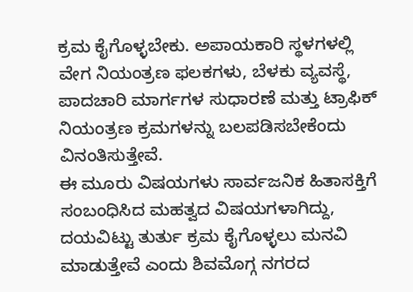ಕ್ರಮ ಕೈಗೊಳ್ಳಬೇಕು. ಅಪಾಯಕಾರಿ ಸ್ಥಳಗಳಲ್ಲಿ ವೇಗ ನಿಯಂತ್ರಣ ಫಲಕಗಳು, ಬೆಳಕು ವ್ಯವಸ್ಥೆ, ಪಾದಚಾರಿ ಮಾರ್ಗಗಳ ಸುಧಾರಣೆ ಮತ್ತು ಟ್ರಾಫಿಕ್ ನಿಯಂತ್ರಣ ಕ್ರಮಗಳನ್ನು ಬಲಪಡಿಸಬೇಕೆಂದು ವಿನಂತಿಸುತ್ತೇವೆ.
ಈ ಮೂರು ವಿಷಯಗಳು ಸಾರ್ವಜನಿಕ ಹಿತಾಸಕ್ತಿಗೆ ಸಂಬಂಧಿಸಿದ ಮಹತ್ವದ ವಿಷಯಗಳಾಗಿದ್ದು, ದಯವಿಟ್ಟು ತುರ್ತು ಕ್ರಮ ಕೈಗೊಳ್ಳಲು ಮನವಿ ಮಾಡುತ್ತೇವೆ ಎಂದು ಶಿವಮೊಗ್ಗ ನಗರದ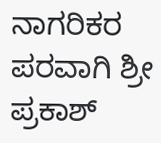ನಾಗರಿಕರ ಪರವಾಗಿ ಶ್ರೀ ಪ್ರಕಾಶ್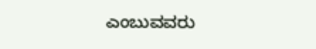ಎಂಬುವವರು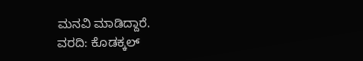ಮನವಿ ಮಾಡಿದ್ದಾರೆ.
ವರದಿ: ಕೊಡಕ್ಕಲ್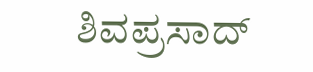ಶಿವಪ್ರಸಾದ್